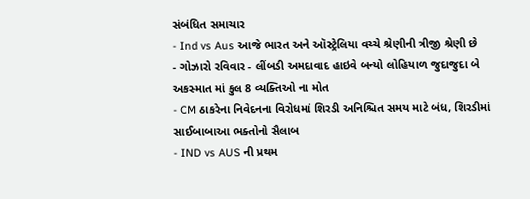સંબંધિત સમાચાર
- Ind vs Aus આજે ભારત અને ઑસ્ટ્રેલિયા વચ્ચે શ્રેણીની ત્રીજી શ્રેણી છે
- ગોઝારો રવિવાર - લીંબડી અમદાવાદ હાઇવે બન્યો લોહિયાળ જુદાજુદા બે અકસ્માત માં કુલ 8 વ્યક્તિઓ ના મોત
- CM ઠાકરેના નિવેદનના વિરોધમાં શિરડી અનિશ્ચિત સમય માટે બંધ, શિરડીમાં સાઈબાબાઆ ભક્તોનો સૈલાબ
- IND vs AUS ની પ્રથમ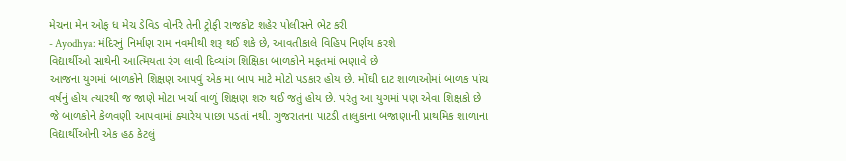મેચના મેન ઓફ ધ મેચ ડેવિડ વોર્નરે તેની ટ્રોફી રાજકોટ શહેર પોલીસને ભેટ કરી
- Ayodhya: મંદિરનું નિર્માણ રામ નવમીથી શરૂ થઈ શકે છે, આવતીકાલે વિહિપ નિર્ણય કરશે
વિદ્યાર્થીઓ સાથેની આત્મિયતા રંગ લાવી દિવ્યાંગ શિક્ષિકા બાળકોને મફતમાં ભણાવે છે
આજના યુગમાં બાળકોને શિક્ષણ આપવું એક મા બાપ માટે મોટો પડકાર હોય છે. મોંઘી દાટ શાળાઓમાં બાળક પાંચ વર્ષનું હોય ત્યારથી જ જાણે મોટા ખર્ચા વાળું શિક્ષણ શરુ થઈ જતું હોય છે. પરંતુ આ યુગમાં પણ એવા શિક્ષકો છે જે બાળકોને કેળવણી આપવામાં ક્યારેય પાછા પડતાં નથી. ગુજરાતના પાટડી તાલુકાના બજાણાની પ્રાથમિક શાળાના વિદ્યાર્થીઓની એક હઠ કેટલું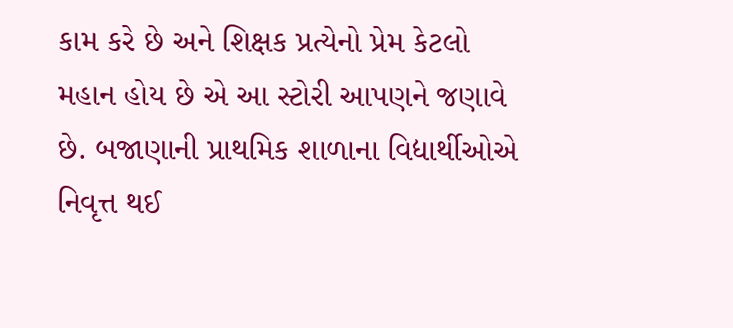કામ કરે છે અને શિક્ષક પ્રત્યેનો પ્રેમ કેટલો મહાન હોય છે એ આ સ્ટોરી આપણને જણાવે છે. બજાણાની પ્રાથમિક શાળાના વિદ્યાર્થીઓએ નિવૃત્ત થઈ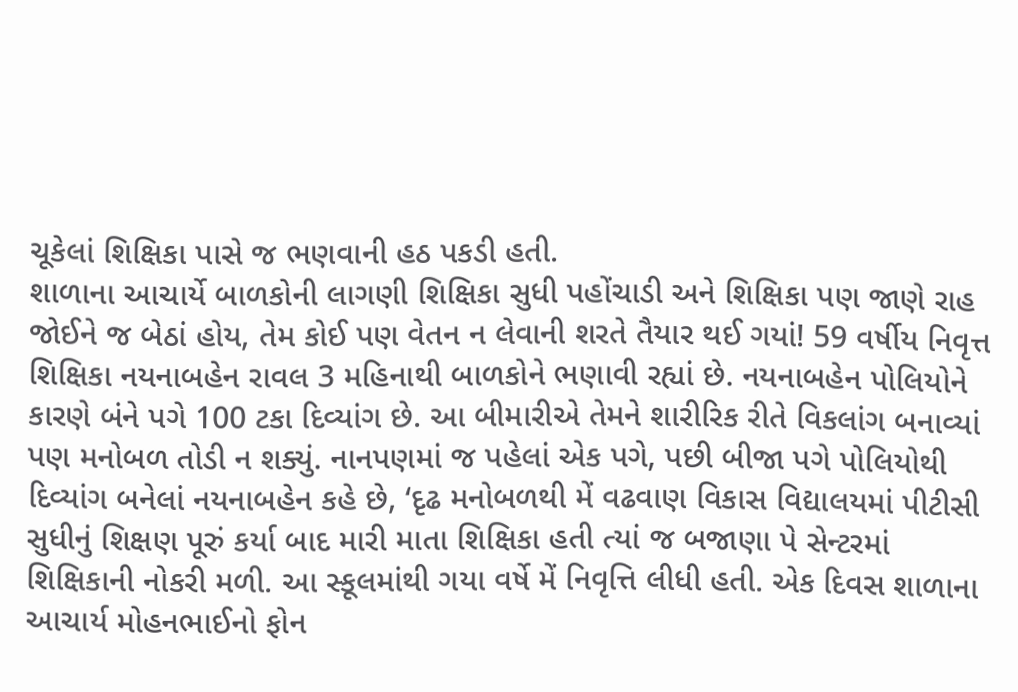ચૂકેલાં શિક્ષિકા પાસે જ ભણવાની હઠ પકડી હતી.
શાળાના આચાર્યે બાળકોની લાગણી શિક્ષિકા સુધી પહોંચાડી અને શિક્ષિકા પણ જાણે રાહ જોઈને જ બેઠાં હોય, તેમ કોઈ પણ વેતન ન લેવાની શરતે તૈયાર થઈ ગયાં! 59 વર્ષીય નિવૃત્ત શિક્ષિકા નયનાબહેન રાવલ 3 મહિનાથી બાળકોને ભણાવી રહ્યાં છે. નયનાબહેન પોલિયોને કારણે બંને પગે 100 ટકા દિવ્યાંગ છે. આ બીમારીએ તેમને શારીરિક રીતે વિકલાંગ બનાવ્યાં પણ મનોબળ તોડી ન શક્યું. નાનપણમાં જ પહેલાં એક પગે, પછી બીજા પગે પોલિયોથી દિવ્યાંગ બનેલાં નયનાબહેન કહે છે, ‘દૃઢ મનોબળથી મેં વઢવાણ વિકાસ વિદ્યાલયમાં પીટીસી સુધીનું શિક્ષણ પૂરું કર્યા બાદ મારી માતા શિક્ષિકા હતી ત્યાં જ બજાણા પે સેન્ટરમાં શિક્ષિકાની નોકરી મળી. આ સ્કૂલમાંથી ગયા વર્ષે મેં નિવૃત્તિ લીધી હતી. એક દિવસ શાળાના આચાર્ય મોહનભાઈનો ફોન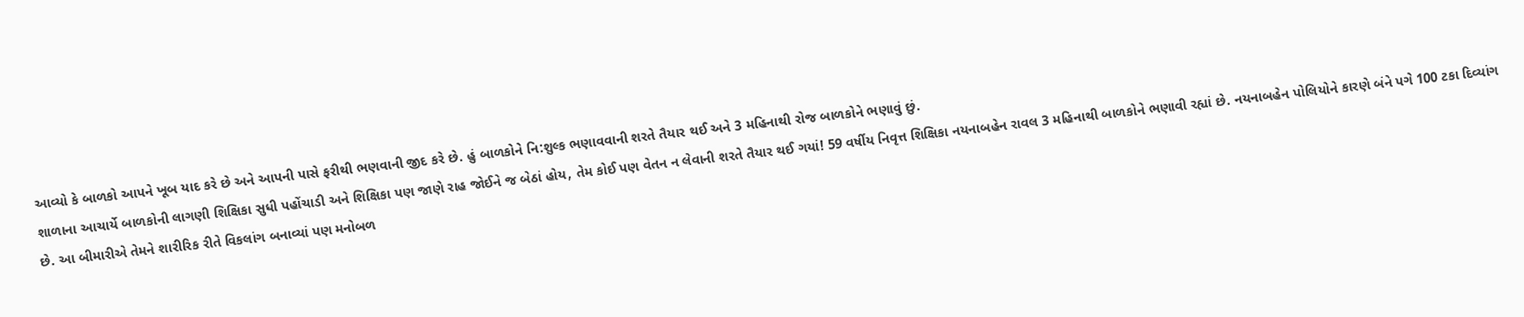આવ્યો કે બાળકો આપને ખૂબ યાદ કરે છે અને આપની પાસે ફરીથી ભણવાની જીદ કરે છે. હું બાળકોને નિ:શુલ્ક ભણાવવાની શરતે તૈયાર થઈ અને 3 મહિનાથી રોજ બાળકોને ભણાવું છું.
શાળાના આચાર્યે બાળકોની લાગણી શિક્ષિકા સુધી પહોંચાડી અને શિક્ષિકા પણ જાણે રાહ જોઈને જ બેઠાં હોય, તેમ કોઈ પણ વેતન ન લેવાની શરતે તૈયાર થઈ ગયાં! 59 વર્ષીય નિવૃત્ત શિક્ષિકા નયનાબહેન રાવલ 3 મહિનાથી બાળકોને ભણાવી રહ્યાં છે. નયનાબહેન પોલિયોને કારણે બંને પગે 100 ટકા દિવ્યાંગ છે. આ બીમારીએ તેમને શારીરિક રીતે વિકલાંગ બનાવ્યાં પણ મનોબળ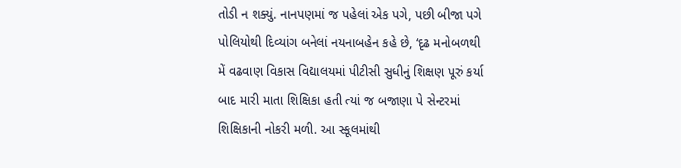તોડી ન શક્યું. નાનપણમાં જ પહેલાં એક પગે, પછી બીજા પગે પોલિયોથી દિવ્યાંગ બનેલાં નયનાબહેન કહે છે, ‘દૃઢ મનોબળથી મેં વઢવાણ વિકાસ વિદ્યાલયમાં પીટીસી સુધીનું શિક્ષણ પૂરું કર્યા બાદ મારી માતા શિક્ષિકા હતી ત્યાં જ બજાણા પે સેન્ટરમાં શિક્ષિકાની નોકરી મળી. આ સ્કૂલમાંથી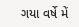ગયા વર્ષે મેં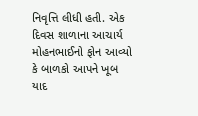નિવૃત્તિ લીધી હતી. એક દિવસ શાળાના આચાર્ય મોહનભાઈનો ફોન આવ્યો કે બાળકો આપને ખૂબ યાદ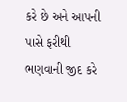કરે છે અને આપની પાસે ફરીથી ભણવાની જીદ કરે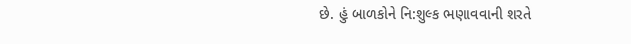છે. હું બાળકોને નિ:શુલ્ક ભણાવવાની શરતે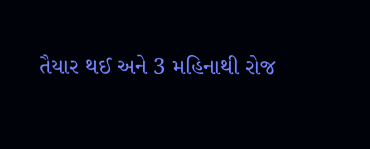તૈયાર થઈ અને 3 મહિનાથી રોજ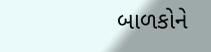બાળકોને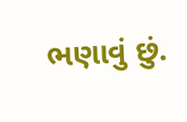ભણાવું છું.